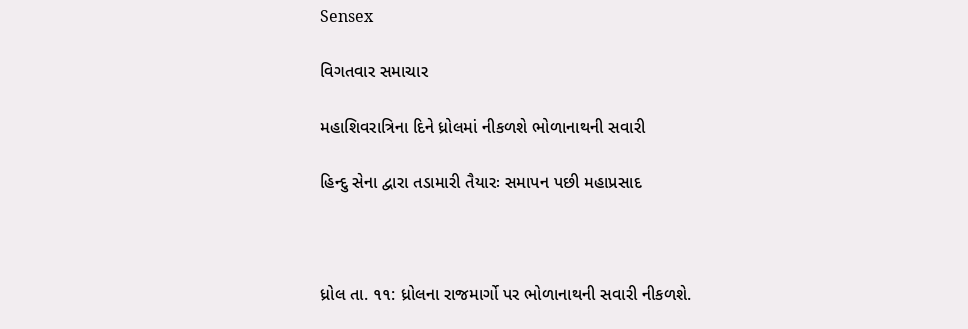Sensex

વિગતવાર સમાચાર

મહાશિવરાત્રિના દિને ધ્રોલમાં નીકળશે ભોળાનાથની સવારી

હિન્દુ સેના દ્વારા તડામારી તૈયારઃ સમાપન પછી મહાપ્રસાદ



ધ્રોલ તા. ૧૧: ધ્રોલના રાજમાર્ગો પર ભોળાનાથની સવારી નીકળશે.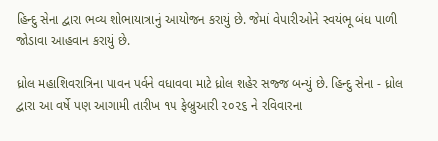હિન્દુ સેના દ્વારા ભવ્ય શોભાયાત્રાનું આયોજન કરાયું છે. જેમાં વેપારીઓને સ્વયંભૂ બંધ પાળી જોડાવા આહવાન કરાયું છે.

ધ્રોલ મહાશિવરાત્રિના પાવન પર્વને વધાવવા માટે ધ્રોલ શહેર સજ્જ બન્યું છે. હિન્દુ સેના - ધ્રોલ દ્વારા આ વર્ષે પણ આગામી તારીખ ૧૫ ફેબ્રુઆરી ૨૦૨૬ ને રવિવારના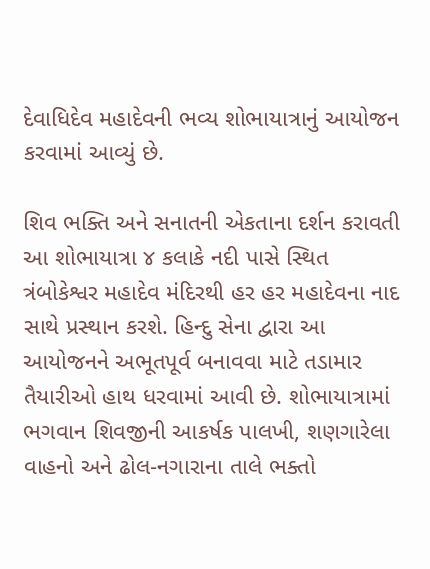દેવાધિદેવ મહાદેવની ભવ્ય શોભાયાત્રાનું આયોજન કરવામાં આવ્યું છે.

શિવ ભક્તિ અને સનાતની એકતાના દર્શન કરાવતી આ શોભાયાત્રા ૪ કલાકે નદી પાસે સ્થિત ત્રંબોકેશ્વર મહાદેવ મંદિરથી હર હર મહાદેવના નાદ સાથે પ્રસ્થાન કરશે. હિન્દુ સેના દ્વારા આ આયોજનને અભૂતપૂર્વ બનાવવા માટે તડામાર તૈયારીઓ હાથ ધરવામાં આવી છે. શોભાયાત્રામાં ભગવાન શિવજીની આકર્ષક પાલખી, શણગારેલા વાહનો અને ઢોલ-નગારાના તાલે ભક્તો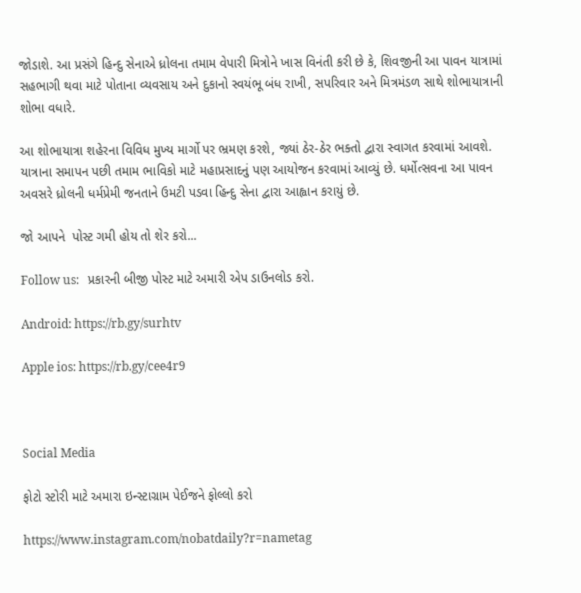જોડાશે. આ પ્રસંગે હિન્દુ સેનાએ ધ્રોલના તમામ વેપારી મિત્રોને ખાસ વિનંતી કરી છે કે, શિવજીની આ પાવન યાત્રામાં સહભાગી થવા માટે પોતાના વ્યવસાય અને દુકાનો સ્વયંભૂ બંધ રાખી, સપરિવાર અને મિત્રમંડળ સાથે શોભાયાત્રાની શોભા વધારે.

આ શોભાયાત્રા શહેરના વિવિધ મુખ્ય માર્ગો પર ભ્રમણ કરશે, જ્યાં ઠેર-ઠેર ભક્તો દ્વારા સ્વાગત કરવામાં આવશે. યાત્રાના સમાપન પછી તમામ ભાવિકો માટે મહાપ્રસાદનું પણ આયોજન કરવામાં આવ્યું છે. ધર્મોત્સવના આ પાવન અવસરે ધ્રોલની ધર્મપ્રેમી જનતાને ઉમટી પડવા હિન્દુ સેના દ્વારા આહ્વાન કરાયું છે.

જો આપને  પોસ્ટ ગમી હોય તો શેર કરો...

Follow us:   પ્રકારની બીજી પોસ્ટ માટે અમારી એપ ડાઉનલોડ કરો.

Android: https://rb.gy/surhtv

Apple ios: https://rb.gy/cee4r9



Social Media

ફોટો સ્ટોરી માટે અમારા ઇન્સ્ટાગ્રામ પેઈજને ફોલ્લો કરો

https://www.instagram.com/nobatdaily?r=nametag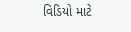વિડિયો માટે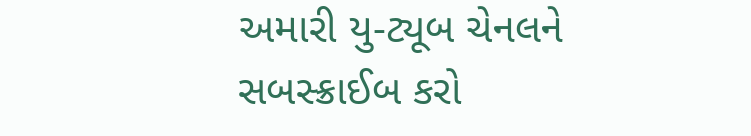અમારી યુ-ટ્યૂબ ચેનલને સબસ્ક્રાઈબ કરો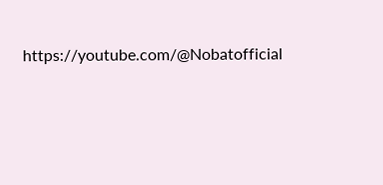https://youtube.com/@Nobatofficial